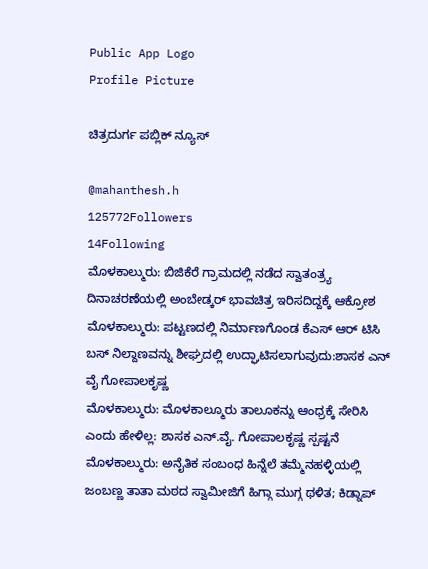Public App Logo
Profile Picture

ಚಿತ್ರದುರ್ಗ ಪಬ್ಲಿಕ್ ನ್ಯೂಸ್

@mahanthesh.h
125772Followers
14Following
ಮೊಳಕಾಲ್ಮುರು: ಬಿಜಿಕೆರೆ ಗ್ರಾಮದಲ್ಲಿ ನಡೆದ ಸ್ವಾತಂತ್ರ್ಯ ದಿನಾಚರಣೆಯಲ್ಲಿ ಅಂಬೇಡ್ಕರ್ ಭಾವಚಿತ್ರ ಇರಿಸದಿದ್ದಕ್ಕೆ ಆಕ್ರೋಶ
ಮೊಳಕಾಲ್ಮುರು: ಪಟ್ಟಣದಲ್ಲಿ ನಿರ್ಮಾಣಗೊಂಡ ಕೆಎಸ್ ಆರ್ ಟಿಸಿ ಬಸ್ ನಿಲ್ದಾಣವನ್ನು ಶೀಘ್ರದಲ್ಲಿ ಉದ್ಘಾಟಿಸಲಾಗುವುದು:ಶಾಸಕ ಎನ್ ವೈ ಗೋಪಾಲಕೃಷ್ಣ
ಮೊಳಕಾಲ್ಮುರು: ಮೊಳಕಾಲ್ಮೂರು ತಾಲೂಕನ್ನು ಆಂಧ್ರಕ್ಕೆ ಸೇರಿಸಿ ಎಂದು ಹೇಳಿಲ್ಲ: ಶಾಸಕ ಎನ್.ವೈ. ಗೋಪಾಲಕೃಷ್ಣ ಸ್ಪಷ್ಟನೆ
ಮೊಳಕಾಲ್ಮುರು: ಅನೈತಿಕ ಸಂಬಂಧ ಹಿನ್ನೆಲೆ ತಮ್ಮೆನಹಳ್ಳಿಯಲ್ಲಿ ಜಂಬಣ್ಣ ತಾತಾ ಮಠದ ಸ್ವಾಮೀಜಿಗೆ ಹಿಗ್ಗಾ ಮುಗ್ಗ ಥಳಿತ; ಕಿಡ್ನಾಪ್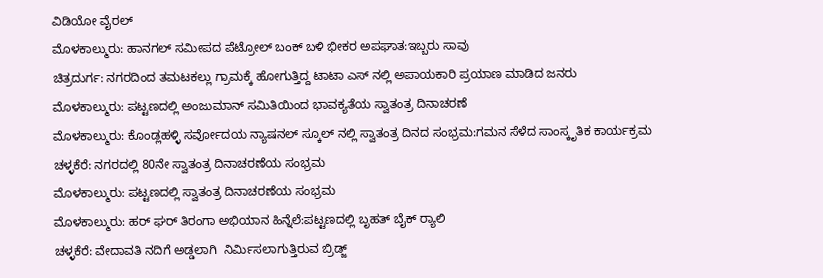ವಿಡಿಯೋ ವೈರಲ್
ಮೊಳಕಾಲ್ಮುರು: ಹಾನಗಲ್ ಸಮೀಪದ ಪೆಟ್ರೋಲ್ ಬಂಕ್ ಬಳಿ ಭೀಕರ ಅಪಘಾತ:ಇಬ್ಬರು ಸಾವು
ಚಿತ್ರದುರ್ಗ: ನಗರದಿಂದ ತಮಟಕಲ್ಲು ಗ್ರಾಮಕ್ಕೆ ಹೋಗುತ್ತಿದ್ದ ಟಾಟಾ ಎಸ್ ನಲ್ಲಿ ಅಪಾಯಕಾರಿ ಪ್ರಯಾಣ ಮಾಡಿದ ಜನರು
ಮೊಳಕಾಲ್ಮುರು: ಪಟ್ಟಣದಲ್ಲಿ ಅಂಜುಮಾನ್ ಸಮಿತಿಯಿಂದ ಭಾವಕ್ಯತೆಯ ಸ್ವಾತಂತ್ರ ದಿನಾಚರಣೆ
ಮೊಳಕಾಲ್ಮುರು: ಕೊಂಡ್ಲಹಳ್ಳಿ ಸರ್ವೋದಯ ನ್ಯಾಷನಲ್ ಸ್ಕೂಲ್ ನಲ್ಲಿ ಸ್ವಾತಂತ್ರ ದಿನದ ಸಂಭ್ರಮ:ಗಮನ ಸೆಳೆದ ಸಾಂಸ್ಕೃತಿಕ ಕಾರ್ಯಕ್ರಮ
ಚಳ್ಳಕೆರೆ: ನಗರದಲ್ಲಿ 80ನೇ ಸ್ವಾತಂತ್ರ ದಿನಾಚರಣೆಯ ಸಂಭ್ರಮ
ಮೊಳಕಾಲ್ಮುರು: ಪಟ್ಟಣದಲ್ಲಿ ಸ್ವಾತಂತ್ರ ದಿನಾಚರಣೆಯ ಸಂಭ್ರಮ
ಮೊಳಕಾಲ್ಮುರು: ಹರ್ ಘರ್ ತಿರಂಗಾ ಅಭಿಯಾನ ಹಿನ್ನೆಲೆ:ಪಟ್ಟಣದಲ್ಲಿ ಬೃಹತ್ ಬೈಕ್ ರ‍್ಯಾಲಿ
ಚಳ್ಳಕೆರೆ: ವೇದಾವತಿ ನದಿಗೆ ಅಡ್ಡಲಾಗಿ  ನಿರ್ಮಿಸಲಾಗುತ್ತಿರುವ ಬ್ರಿಡ್ಜ್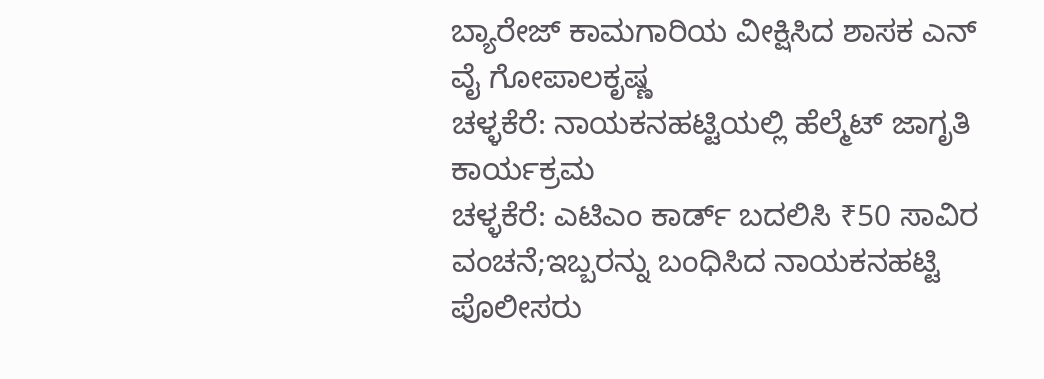ಬ್ಯಾರೇಜ್ ಕಾಮಗಾರಿಯ ವೀಕ್ಷಿಸಿದ ಶಾಸಕ ಎನ್ ವೈ ಗೋಪಾಲಕೃಷ್ಣ
ಚಳ್ಳಕೆರೆ: ನಾಯಕನಹಟ್ಟಿಯಲ್ಲಿ ಹೆಲ್ಮೆಟ್ ಜಾಗೃತಿ ಕಾರ್ಯಕ್ರಮ
ಚಳ್ಳಕೆರೆ: ಎಟಿಎಂ ಕಾರ್ಡ್ ಬದಲಿಸಿ ₹50 ಸಾವಿರ ವಂಚನೆ;ಇಬ್ಬರನ್ನು ಬಂಧಿಸಿದ ನಾಯಕನಹಟ್ಟಿ ಪೊಲೀಸರು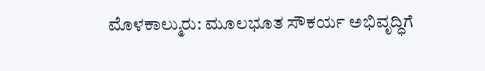ಮೊಳಕಾಲ್ಮುರು: ಮೂಲಭೂತ ಸೌಕರ್ಯ ಅಭಿವೃದ್ಧಿಗೆ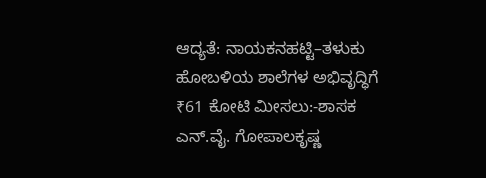ಆದ್ಯತೆ: ನಾಯಕನಹಟ್ಟಿ–ತಳುಕು ಹೋಬಳಿಯ ಶಾಲೆಗಳ ಅಭಿವೃದ್ಧಿಗೆ ₹61 ಕೋಟಿ ಮೀಸಲು:-ಶಾಸಕ ಎನ್.ವೈ. ಗೋಪಾಲಕೃಷ್ಣ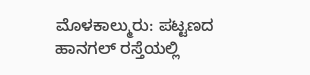ಮೊಳಕಾಲ್ಮುರು: ಪಟ್ಟಣದ ಹಾನಗಲ್ ರಸ್ತೆಯಲ್ಲಿ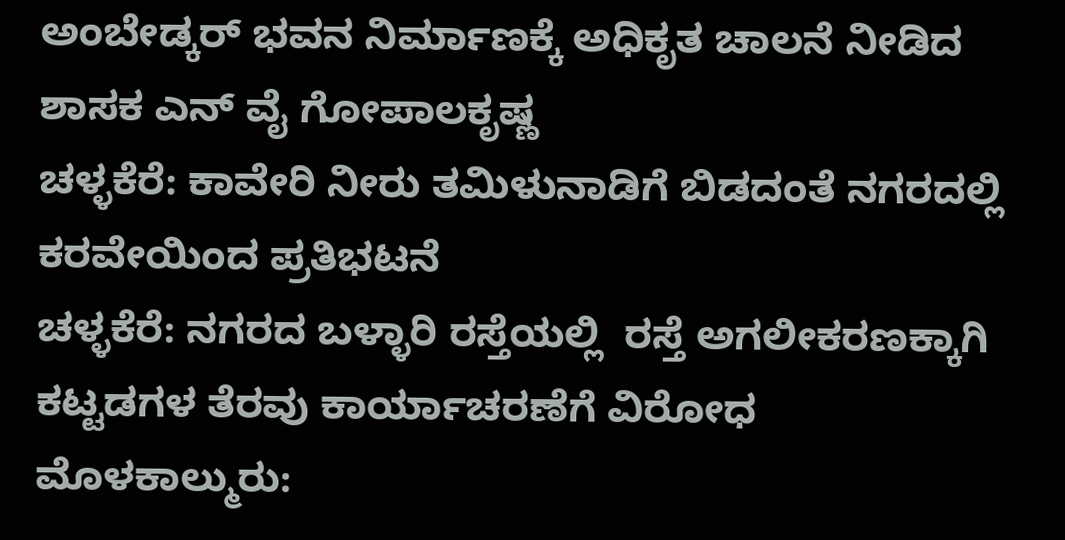ಅಂಬೇಡ್ಕರ್ ಭವನ ನಿರ್ಮಾಣಕ್ಕೆ ಅಧಿಕೃತ ಚಾಲನೆ ನೀಡಿದ ಶಾಸಕ ಎನ್ ವೈ ಗೋಪಾಲಕೃಷ್ಣ
ಚಳ್ಳಕೆರೆ: ಕಾವೇರಿ ನೀರು ತಮಿಳುನಾಡಿಗೆ ಬಿಡದಂತೆ ನಗರದಲ್ಲಿ ಕರವೇಯಿಂದ ಪ್ರತಿಭಟನೆ
ಚಳ್ಳಕೆರೆ: ನಗರದ ಬಳ್ಳಾರಿ ರಸ್ತೆಯಲ್ಲಿ  ರಸ್ತೆ ಅಗಲೀಕರಣಕ್ಕಾಗಿ ಕಟ್ಟಡಗಳ ತೆರವು ಕಾರ್ಯಾಚರಣೆಗೆ ವಿರೋಧ
ಮೊಳಕಾಲ್ಮುರು: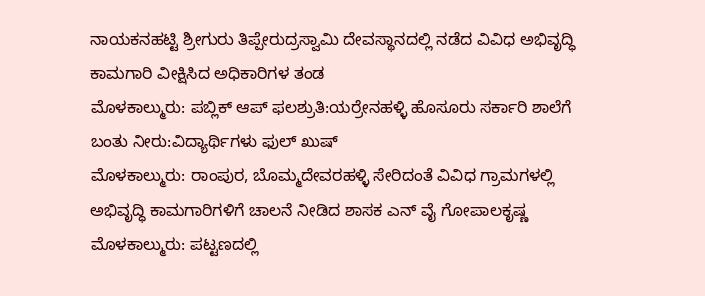ನಾಯಕನಹಟ್ಟಿ ಶ್ರೀಗುರು ತಿಪ್ಪೇರುದ್ರಸ್ವಾಮಿ ದೇವಸ್ಥಾನದಲ್ಲಿ ನಡೆದ ವಿವಿಧ ಅಭಿವೃದ್ಧಿ ಕಾಮಗಾರಿ ವೀಕ್ಷಿಸಿದ ಅಧಿಕಾರಿಗಳ ತಂಡ
ಮೊಳಕಾಲ್ಮುರು: ಪಬ್ಲಿಕ್ ಆಪ್ ಫಲಶ್ರುತಿ:ಯರ್ರೇನಹಳ್ಳಿ ಹೊಸೂರು ಸರ್ಕಾರಿ ಶಾಲೆಗೆ ಬಂತು ನೀರು:ವಿದ್ಯಾರ್ಥಿಗಳು ಫುಲ್ ಖುಷ್
ಮೊಳಕಾಲ್ಮುರು: ರಾಂಪುರ, ಬೊಮ್ಮದೇವರಹಳ್ಳಿ ಸೇರಿದಂತೆ ವಿವಿಧ ಗ್ರಾಮಗಳಲ್ಲಿ ಅಭಿವೃದ್ಧಿ ಕಾಮಗಾರಿಗಳಿಗೆ ಚಾಲನೆ ನೀಡಿದ ಶಾಸಕ ಎನ್ ವೈ ಗೋಪಾಲಕೃಷ್ಣ
ಮೊಳಕಾಲ್ಮುರು: ಪಟ್ಟಣದಲ್ಲಿ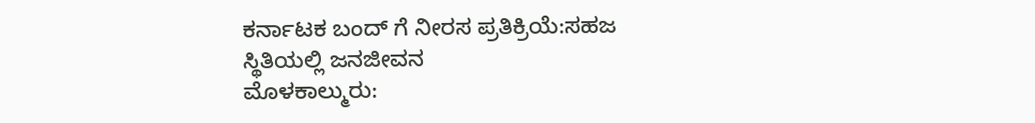ಕರ್ನಾಟಕ ಬಂದ್ ಗೆ ನೀರಸ ಪ್ರತಿಕ್ರಿಯೆ:ಸಹಜ ಸ್ಥಿತಿಯಲ್ಲಿ ಜನಜೀವನ
ಮೊಳಕಾಲ್ಮುರು: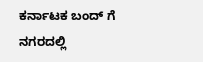ಕರ್ನಾಟಕ ಬಂದ್ ಗೆ ನಗರದಲ್ಲಿ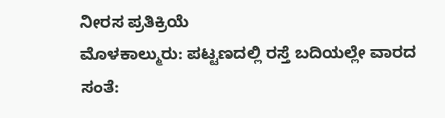ನೀರಸ ಪ್ರತಿಕ್ರಿಯೆ
ಮೊಳಕಾಲ್ಮುರು: ಪಟ್ಟಣದಲ್ಲಿ ರಸ್ತೆ ಬದಿಯಲ್ಲೇ ವಾರದ ಸಂತೆ: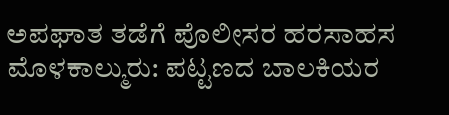ಅಪಘಾತ ತಡೆಗೆ ಪೊಲೀಸರ ಹರಸಾಹಸ
ಮೊಳಕಾಲ್ಮುರು: ಪಟ್ಟಣದ ಬಾಲಕಿಯರ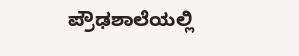ಪ್ರೌಢಶಾಲೆಯಲ್ಲಿ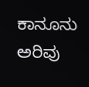ಕಾನೂನು ಅರಿವು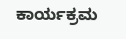ಕಾರ್ಯಕ್ರಮ